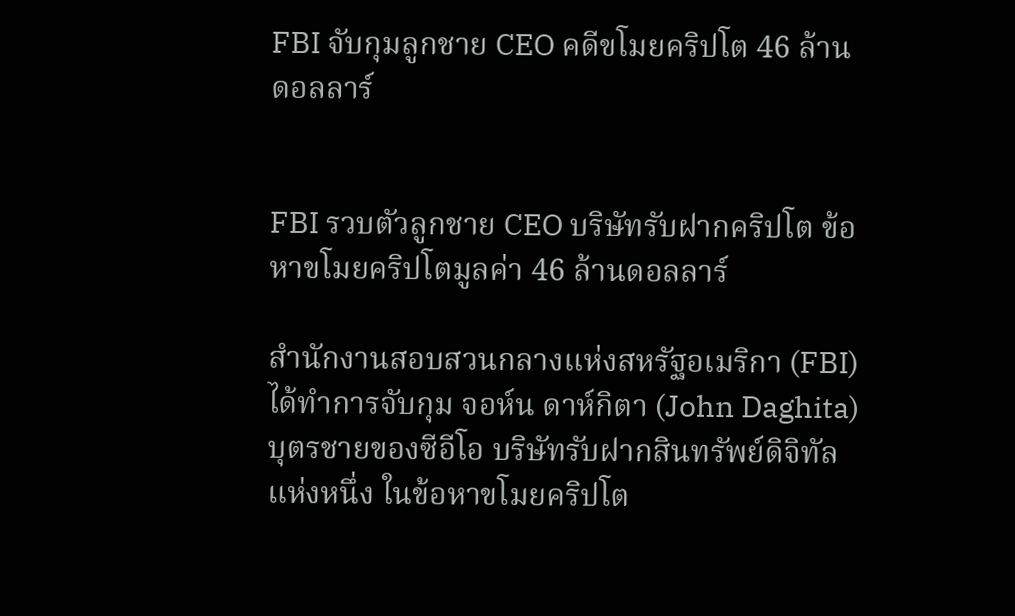FBI จับกุมลูกชาย CEO คดีขโมยคริปโต 46 ล้านดอลลาร์


FBI รวบตัวลูกชาย CEO บริษัทรับฝากคริปโต ข้อหาขโมยคริปโตมูลค่า 46 ล้านดอลลาร์

สำนักงานสอบสวนกลางแห่งสหรัฐอเมริกา (FBI) ได้ทำการจับกุม จอห์น ดาห์กิตา (John Daghita) บุตรชายของซีอีโอ บริษัทรับฝากสินทรัพย์ดิจิทัลแห่งหนึ่ง ในข้อหาขโมยคริปโต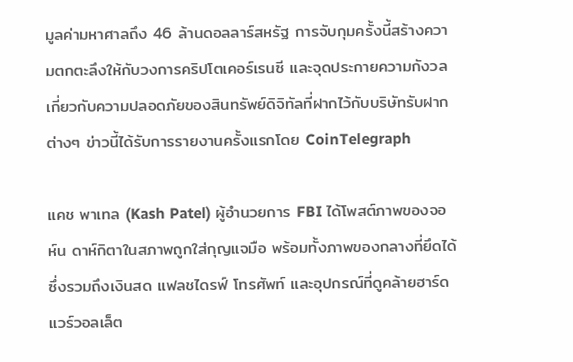มูลค่ามหาศาลถึง 46 ล้านดอลลาร์สหรัฐ การจับกุมครั้งนี้สร้างความตกตะลึงให้กับวงการคริปโตเคอร์เรนซี และจุดประกายความกังวลเกี่ยวกับความปลอดภัยของสินทรัพย์ดิจิทัลที่ฝากไว้กับบริษัทรับฝากต่างๆ ข่าวนี้ได้รับการรายงานครั้งแรกโดย CoinTelegraph

แคช พาเทล (Kash Patel) ผู้อำนวยการ FBI ได้โพสต์ภาพของจอห์น ดาห์กิตาในสภาพถูกใส่กุญแจมือ พร้อมทั้งภาพของกลางที่ยึดได้ ซึ่งรวมถึงเงินสด แฟลชไดรฟ์ โทรศัพท์ และอุปกรณ์ที่ดูคล้ายฮาร์ดแวร์วอลเล็ต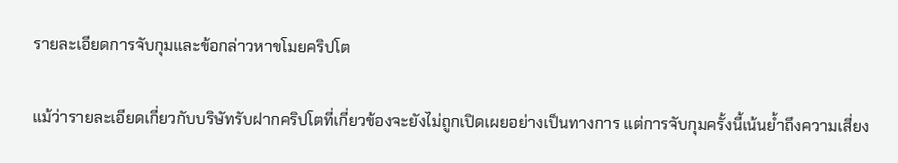รายละเอียดการจับกุมและข้อกล่าวหาขโมยคริปโต

แม้ว่ารายละเอียดเกี่ยวกับบริษัทรับฝากคริปโตที่เกี่ยวข้องจะยังไม่ถูกเปิดเผยอย่างเป็นทางการ แต่การจับกุมครั้งนี้เน้นย้ำถึงความเสี่ยง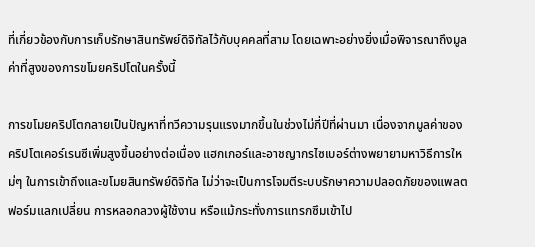ที่เกี่ยวข้องกับการเก็บรักษาสินทรัพย์ดิจิทัลไว้กับบุคคลที่สาม โดยเฉพาะอย่างยิ่งเมื่อพิจารณาถึงมูลค่าที่สูงของการขโมยคริปโตในครั้งนี้

การขโมยคริปโตกลายเป็นปัญหาที่ทวีความรุนแรงมากขึ้นในช่วงไม่กี่ปีที่ผ่านมา เนื่องจากมูลค่าของคริปโตเคอร์เรนซีเพิ่มสูงขึ้นอย่างต่อเนื่อง แฮกเกอร์และอาชญากรไซเบอร์ต่างพยายามหาวิธีการใหม่ๆ ในการเข้าถึงและขโมยสินทรัพย์ดิจิทัล ไม่ว่าจะเป็นการโจมตีระบบรักษาความปลอดภัยของแพลตฟอร์มแลกเปลี่ยน การหลอกลวงผู้ใช้งาน หรือแม้กระทั่งการแทรกซึมเข้าไป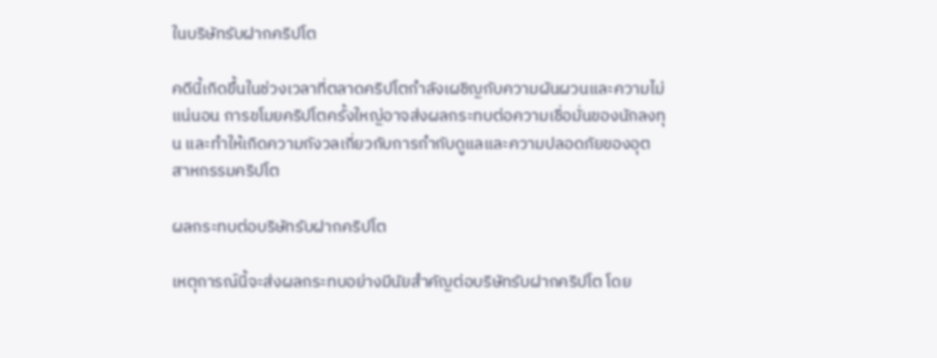ในบริษัทรับฝากคริปโต

คดีนี้เกิดขึ้นในช่วงเวลาที่ตลาดคริปโตกำลังเผชิญกับความผันผวนและความไม่แน่นอน การขโมยคริปโตครั้งใหญ่อาจส่งผลกระทบต่อความเชื่อมั่นของนักลงทุน และทำให้เกิดความกังวลเกี่ยวกับการกำกับดูแลและความปลอดภัยของอุตสาหกรรมคริปโต

ผลกระทบต่อบริษัทรับฝากคริปโต

เหตุการณ์นี้จะส่งผลกระทบอย่างมีนัยสำคัญต่อบริษัทรับฝากคริปโต โดย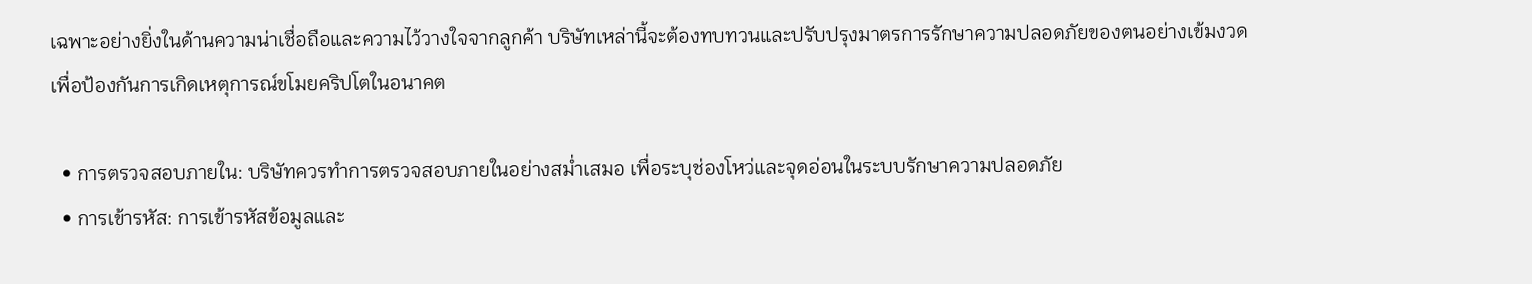เฉพาะอย่างยิ่งในด้านความน่าเชื่อถือและความไว้วางใจจากลูกค้า บริษัทเหล่านี้จะต้องทบทวนและปรับปรุงมาตรการรักษาความปลอดภัยของตนอย่างเข้มงวด เพื่อป้องกันการเกิดเหตุการณ์ขโมยคริปโตในอนาคต

  • การตรวจสอบภายใน: บริษัทควรทำการตรวจสอบภายในอย่างสม่ำเสมอ เพื่อระบุช่องโหว่และจุดอ่อนในระบบรักษาความปลอดภัย
  • การเข้ารหัส: การเข้ารหัสข้อมูลและ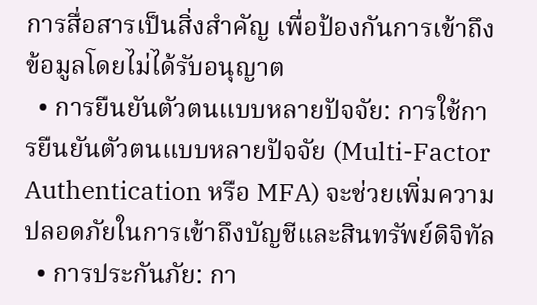การสื่อสารเป็นสิ่งสำคัญ เพื่อป้องกันการเข้าถึงข้อมูลโดยไม่ได้รับอนุญาต
  • การยืนยันตัวตนแบบหลายปัจจัย: การใช้การยืนยันตัวตนแบบหลายปัจจัย (Multi-Factor Authentication หรือ MFA) จะช่วยเพิ่มความปลอดภัยในการเข้าถึงบัญชีและสินทรัพย์ดิจิทัล
  • การประกันภัย: กา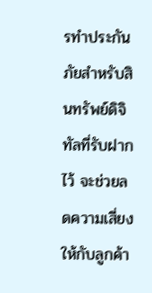รทำประกันภัยสำหรับสินทรัพย์ดิจิทัลที่รับฝากไว้ จะช่วยลดความเสี่ยงให้กับลูกค้า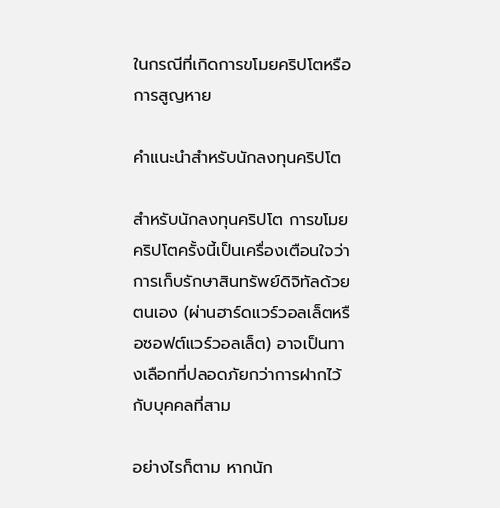ในกรณีที่เกิดการขโมยคริปโตหรือการสูญหาย

คำแนะนำสำหรับนักลงทุนคริปโต

สำหรับนักลงทุนคริปโต การขโมยคริปโตครั้งนี้เป็นเครื่องเตือนใจว่า การเก็บรักษาสินทรัพย์ดิจิทัลด้วยตนเอง (ผ่านฮาร์ดแวร์วอลเล็ตหรือซอฟต์แวร์วอลเล็ต) อาจเป็นทางเลือกที่ปลอดภัยกว่าการฝากไว้กับบุคคลที่สาม

อย่างไรก็ตาม หากนัก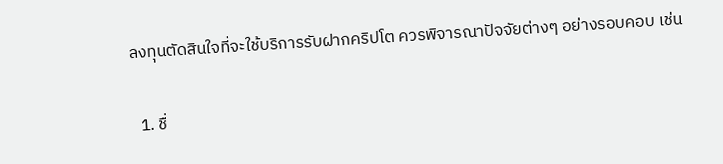ลงทุนตัดสินใจที่จะใช้บริการรับฝากคริปโต ควรพิจารณาปัจจัยต่างๆ อย่างรอบคอบ เช่น

  1. ชื่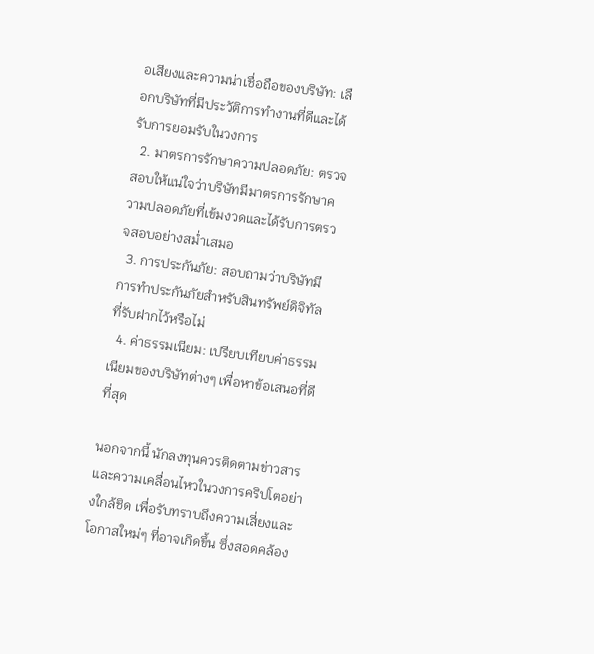อเสียงและความน่าเชื่อถือของบริษัท: เลือกบริษัทที่มีประวัติการทำงานที่ดีและได้รับการยอมรับในวงการ
  2. มาตรการรักษาความปลอดภัย: ตรวจสอบให้แน่ใจว่าบริษัทมีมาตรการรักษาความปลอดภัยที่เข้มงวดและได้รับการตรวจสอบอย่างสม่ำเสมอ
  3. การประกันภัย: สอบถามว่าบริษัทมีการทำประกันภัยสำหรับสินทรัพย์ดิจิทัลที่รับฝากไว้หรือไม่
  4. ค่าธรรมเนียม: เปรียบเทียบค่าธรรมเนียมของบริษัทต่างๆ เพื่อหาข้อเสนอที่ดีที่สุด

นอกจากนี้ นักลงทุนควรติดตามข่าวสารและความเคลื่อนไหวในวงการคริปโตอย่างใกล้ชิด เพื่อรับทราบถึงความเสี่ยงและโอกาสใหม่ๆ ที่อาจเกิดขึ้น ซึ่งสอดคล้อง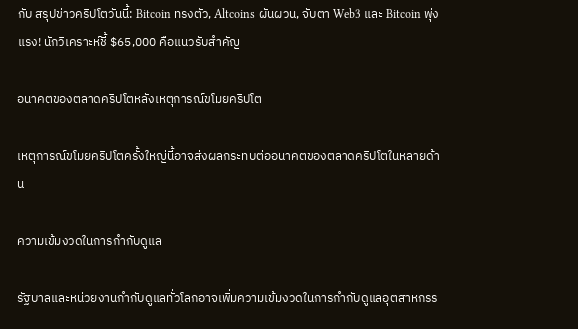กับ สรุปข่าวคริปโตวันนี้: Bitcoin ทรงตัว, Altcoins ผันผวน, จับตา Web3 และ Bitcoin พุ่งแรง! นักวิเคราะห์ชี้ $65,000 คือแนวรับสำคัญ

อนาคตของตลาดคริปโตหลังเหตุการณ์ขโมยคริปโต

เหตุการณ์ขโมยคริปโตครั้งใหญ่นี้อาจส่งผลกระทบต่ออนาคตของตลาดคริปโตในหลายด้าน

ความเข้มงวดในการกำกับดูแล

รัฐบาลและหน่วยงานกำกับดูแลทั่วโลกอาจเพิ่มความเข้มงวดในการกำกับดูแลอุตสาหกรร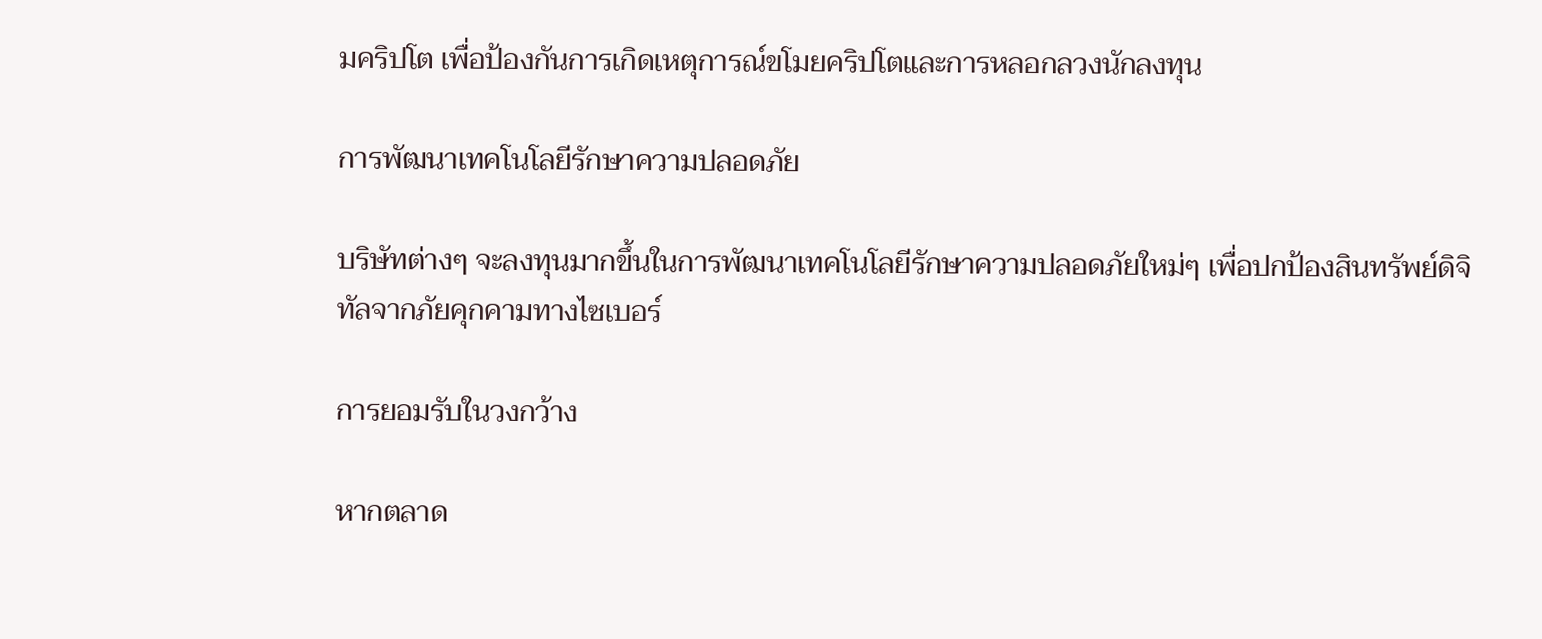มคริปโต เพื่อป้องกันการเกิดเหตุการณ์ขโมยคริปโตและการหลอกลวงนักลงทุน

การพัฒนาเทคโนโลยีรักษาความปลอดภัย

บริษัทต่างๆ จะลงทุนมากขึ้นในการพัฒนาเทคโนโลยีรักษาความปลอดภัยใหม่ๆ เพื่อปกป้องสินทรัพย์ดิจิทัลจากภัยคุกคามทางไซเบอร์

การยอมรับในวงกว้าง

หากตลาด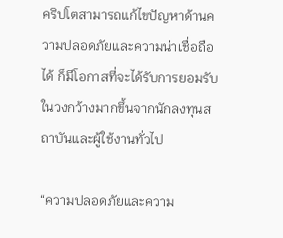คริปโตสามารถแก้ไขปัญหาด้านความปลอดภัยและความน่าเชื่อถือได้ ก็มีโอกาสที่จะได้รับการยอมรับในวงกว้างมากขึ้นจากนักลงทุนสถาบันและผู้ใช้งานทั่วไป

“ความปลอดภัยและความ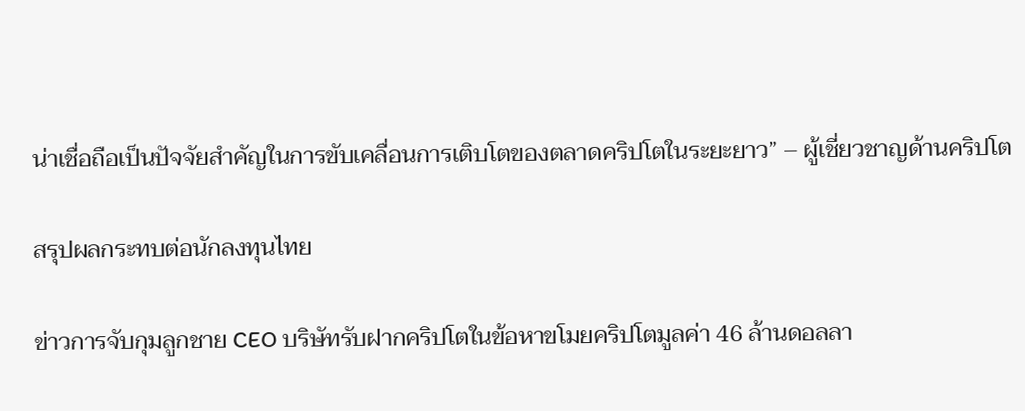น่าเชื่อถือเป็นปัจจัยสำคัญในการขับเคลื่อนการเติบโตของตลาดคริปโตในระยะยาว” – ผู้เชี่ยวชาญด้านคริปโต

สรุปผลกระทบต่อนักลงทุนไทย

ข่าวการจับกุมลูกชาย CEO บริษัทรับฝากคริปโตในข้อหาขโมยคริปโตมูลค่า 46 ล้านดอลลา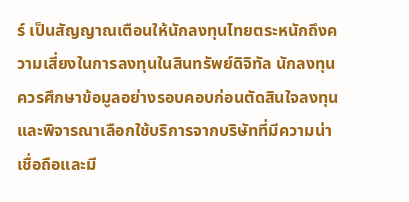ร์ เป็นสัญญาณเตือนให้นักลงทุนไทยตระหนักถึงความเสี่ยงในการลงทุนในสินทรัพย์ดิจิทัล นักลงทุนควรศึกษาข้อมูลอย่างรอบคอบก่อนตัดสินใจลงทุน และพิจารณาเลือกใช้บริการจากบริษัทที่มีความน่าเชื่อถือและมี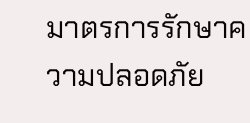มาตรการรักษาความปลอดภัย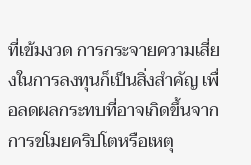ที่เข้มงวด การกระจายความเสี่ยงในการลงทุนก็เป็นสิ่งสำคัญ เพื่อลดผลกระทบที่อาจเกิดขึ้นจากการขโมยคริปโตหรือเหตุ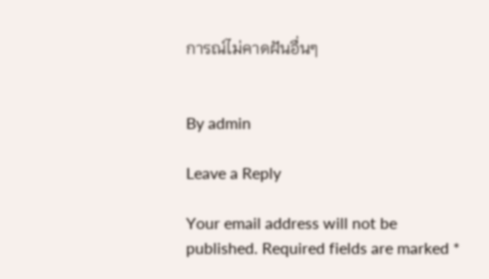การณ์ไม่คาดฝันอื่นๆ


By admin

Leave a Reply

Your email address will not be published. Required fields are marked *